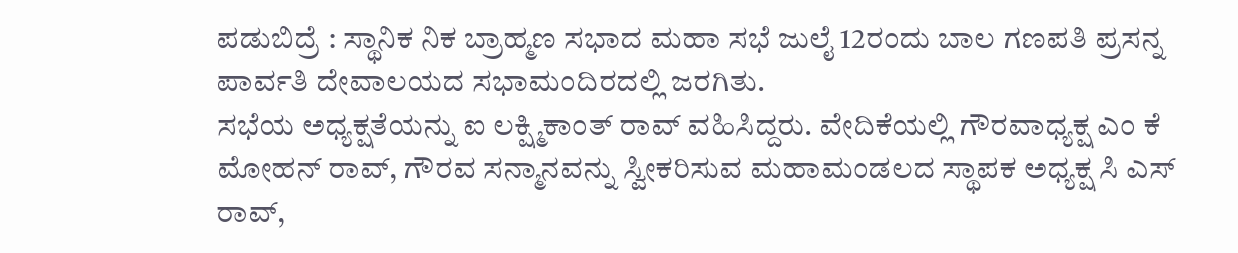ಪಡುಬಿದ್ರೆ : ಸ್ಥಾನಿಕ ನಿಕ ಬ್ರಾಹ್ಮಣ ಸಭಾದ ಮಹಾ ಸಭೆ ಜುಲೈ 12ರಂದು ಬಾಲ ಗಣಪತಿ ಪ್ರಸನ್ನ ಪಾರ್ವತಿ ದೇವಾಲಯದ ಸಭಾಮಂದಿರದಲ್ಲಿ ಜರಗಿತು.
ಸಭೆಯ ಅಧ್ಯಕ್ಷತೆಯನ್ನು ಐ ಲಕ್ಷ್ಮಿಕಾಂತ್ ರಾವ್ ವಹಿಸಿದ್ದರು. ವೇದಿಕೆಯಲ್ಲಿ ಗೌರವಾಧ್ಯಕ್ಷ ಎಂ ಕೆ ಮೋಹನ್ ರಾವ್, ಗೌರವ ಸನ್ಮಾನವನ್ನು ಸ್ವೀಕರಿಸುವ ಮಹಾಮಂಡಲದ ಸ್ಥಾಪಕ ಅಧ್ಯಕ್ಷ ಸಿ ಎಸ್ ರಾವ್,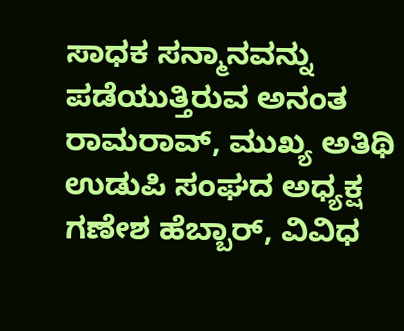ಸಾಧಕ ಸನ್ಮಾನವನ್ನು ಪಡೆಯುತ್ತಿರುವ ಅನಂತ ರಾಮರಾವ್, ಮುಖ್ಯ ಅತಿಥಿ ಉಡುಪಿ ಸಂಘದ ಅಧ್ಯಕ್ಷ ಗಣೇಶ ಹೆಬ್ಬಾರ್, ವಿವಿಧ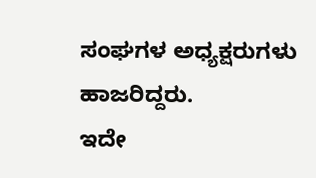ಸಂಘಗಳ ಅಧ್ಯಕ್ಷರುಗಳು ಹಾಜರಿದ್ದರು.
ಇದೇ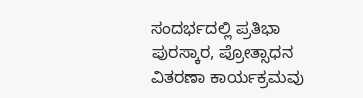ಸಂದರ್ಭದಲ್ಲಿ ಪ್ರತಿಭಾ ಪುರಸ್ಕಾರ, ಪ್ರೋತ್ಸಾಧನ ವಿತರಣಾ ಕಾರ್ಯಕ್ರಮವು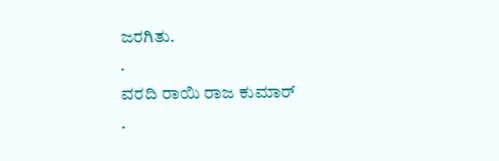ಜರಗಿತು.
.
ವರದಿ ರಾಯಿ ರಾಜ ಕುಮಾರ್
.